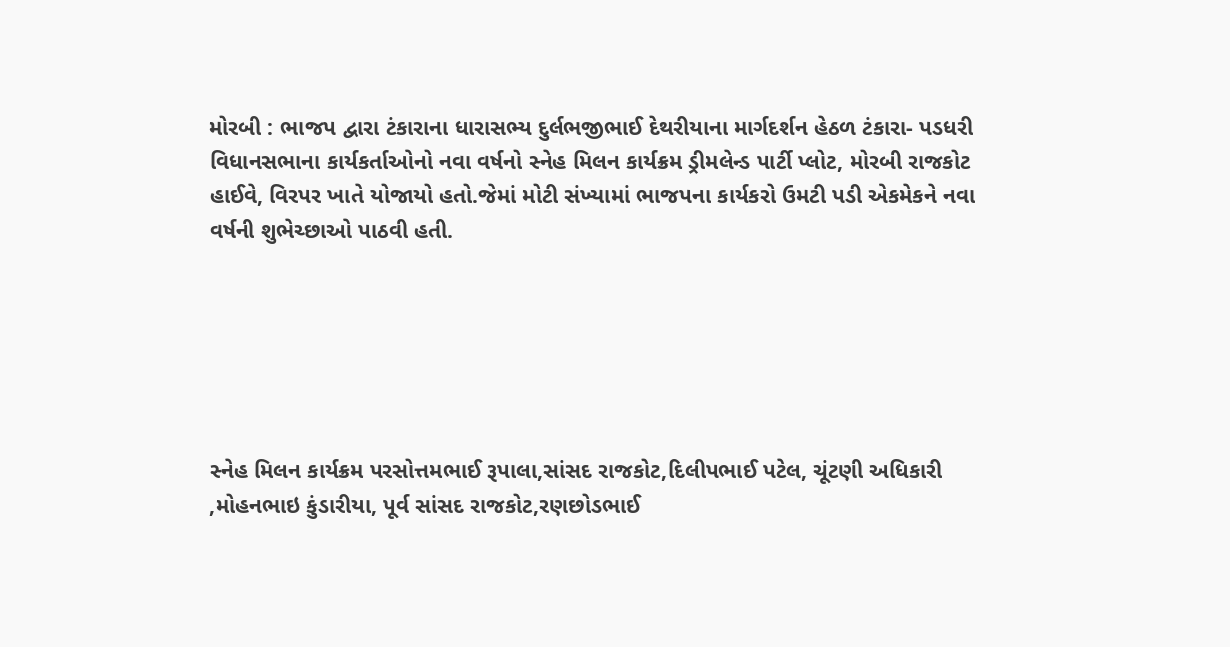મોરબી : ભાજપ દ્વારા ટંકારાના ધારાસભ્ય દુર્લભજીભાઈ દેથરીયાના માર્ગદર્શન હેઠળ ટંકારા- પડધરી વિધાનસભાના કાર્યકર્તાઓનો નવા વર્ષનો સ્નેહ મિલન કાર્યક્રમ ડ્રીમલેન્ડ પાર્ટી પ્લોટ, મોરબી રાજકોટ હાઈવે, વિરપર ખાતે યોજાયો હતો.જેમાં મોટી સંખ્યામાં ભાજપના કાર્યકરો ઉમટી પડી એકમેકને નવા વર્ષની શુભેચ્છાઓ પાઠવી હતી.






સ્નેહ મિલન કાર્યક્રમ પરસોત્તમભાઈ રૂપાલા,સાંસદ રાજકોટ,દિલીપભાઈ પટેલ, ચૂંટણી અધિકારી ,મોહનભાઇ કુંડારીયા, પૂર્વ સાંસદ રાજકોટ,રણછોડભાઈ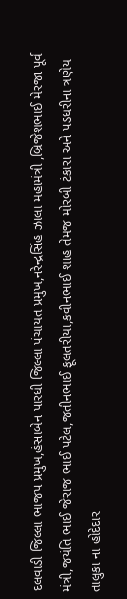દલવાડી જિલ્લા ભાજપ પ્રમુખ,હંસાબેન પારધી જિલ્લા પંચાયત પ્રમુખ,નરેન્દ્રસિંહ ઝાલા મહામંત્રી ,બ્રિજેશભાઈ મેરજા પૂર્વ મંત્રી,જયંતિ ભાઈ જેરાજ ભાઈ પટેલ,જતીનભાઈ ફૂલતરીયા,કવીનભાઈ શાહ તેમજ મોરબી ટંકારા અને પડધરીના ત્રણેય તાલુકા ના હોદેદાર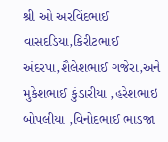શ્રી ઓ અરવિંદભાઈ વાસદડિયા,કિરીટભાઈ અંદરપા,શૈલેશભાઈ ગજેરા,અને મુકેશભાઈ કુંડારીયા ,હરેશભાઇ બોપલીયા ,વિનોદભાઈ ભાડજા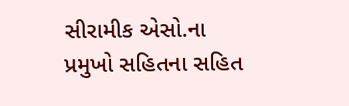સીરામીક એસો.ના પ્રમુખો સહિતના સહિત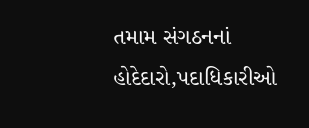તમામ સંગઠનનાં હોદેદારો,પદાધિકારીઓ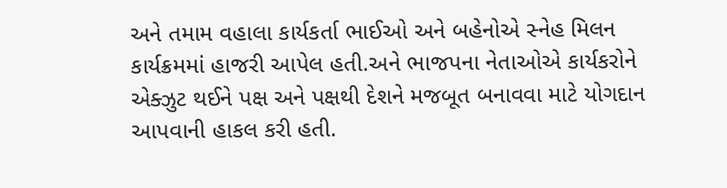અને તમામ વહાલા કાર્યકર્તા ભાઈઓ અને બહેનોએ સ્નેહ મિલન કાર્યક્રમમાં હાજરી આપેલ હતી.અને ભાજપના નેતાઓએ કાર્યકરોને એક્ઝુટ થઈને પક્ષ અને પક્ષથી દેશને મજબૂત બનાવવા માટે યોગદાન આપવાની હાકલ કરી હતી.